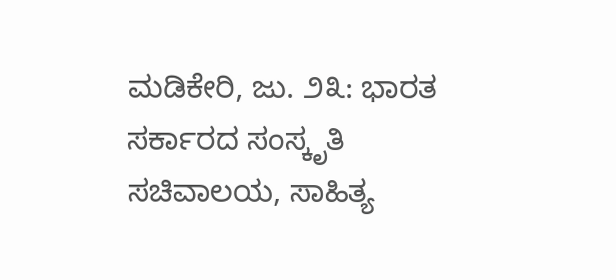ಮಡಿಕೇರಿ, ಜು. ೨೩: ಭಾರತ ಸರ್ಕಾರದ ಸಂಸ್ಕೃತಿ ಸಚಿವಾಲಯ, ಸಾಹಿತ್ಯ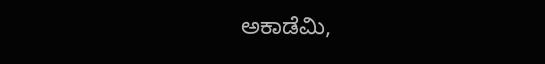ಅಕಾಡೆಮಿ,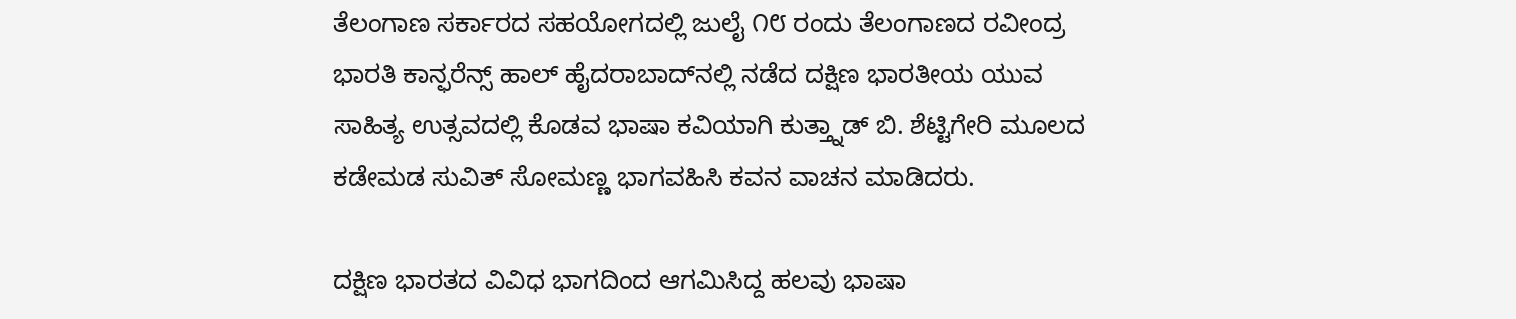ತೆಲಂಗಾಣ ಸರ್ಕಾರದ ಸಹಯೋಗದಲ್ಲಿ ಜುಲೈ ೧೮ ರಂದು ತೆಲಂಗಾಣದ ರವೀಂದ್ರ ಭಾರತಿ ಕಾನ್ಫರೆನ್ಸ್ ಹಾಲ್ ಹೈದರಾಬಾದ್‌ನಲ್ಲಿ ನಡೆದ ದಕ್ಷಿಣ ಭಾರತೀಯ ಯುವ ಸಾಹಿತ್ಯ ಉತ್ಸವದಲ್ಲಿ ಕೊಡವ ಭಾಷಾ ಕವಿಯಾಗಿ ಕುತ್ತ್ನಾಡ್ ಬಿ. ಶೆಟ್ಟಿಗೇರಿ ಮೂಲದ ಕಡೇಮಡ ಸುವಿತ್ ಸೋಮಣ್ಣ ಭಾಗವಹಿಸಿ ಕವನ ವಾಚನ ಮಾಡಿದರು.

ದಕ್ಷಿಣ ಭಾರತದ ವಿವಿಧ ಭಾಗದಿಂದ ಆಗಮಿಸಿದ್ದ ಹಲವು ಭಾಷಾ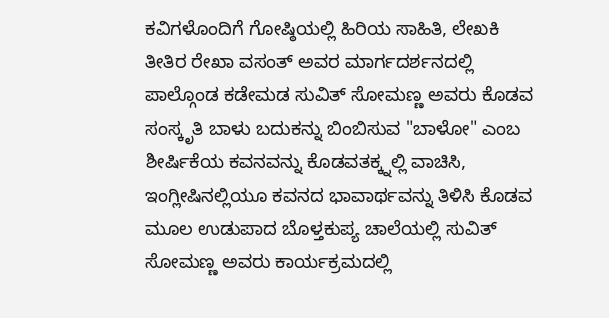ಕವಿಗಳೊಂದಿಗೆ ಗೋಷ್ಠಿಯಲ್ಲಿ ಹಿರಿಯ ಸಾಹಿತಿ, ಲೇಖಕಿ ತೀತಿರ ರೇಖಾ ವಸಂತ್ ಅವರ ಮಾರ್ಗದರ್ಶನದಲ್ಲಿ ಪಾಲ್ಗೊಂಡ ಕಡೇಮಡ ಸುವಿತ್ ಸೋಮಣ್ಣ ಅವರು ಕೊಡವ ಸಂಸ್ಕೃತಿ ಬಾಳು ಬದುಕನ್ನು ಬಿಂಬಿಸುವ "ಬಾಳೋ" ಎಂಬ ಶೀರ್ಷಿಕೆಯ ಕವನವನ್ನು ಕೊಡವತಕ್ಕ್ನಲ್ಲಿ ವಾಚಿಸಿ, ಇಂಗ್ಲೀಷಿನಲ್ಲಿಯೂ ಕವನದ ಭಾವಾರ್ಥವನ್ನು ತಿಳಿಸಿ ಕೊಡವ ಮೂಲ ಉಡುಪಾದ ಬೊಳ್ತಕುಪ್ಯ ಚಾಲೆಯಲ್ಲಿ ಸುವಿತ್ ಸೋಮಣ್ಣ ಅವರು ಕಾರ್ಯಕ್ರಮದಲ್ಲಿ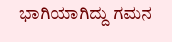ಭಾಗಿಯಾಗಿದ್ದು ಗಮನ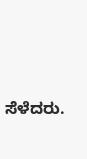ಸೆಳೆದರು.